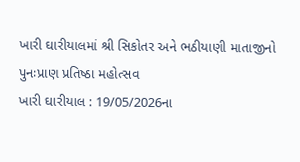ખારી ઘારીયાલમાં શ્રી સિકોતર અને ભઠીયાણી માતાજીનો પુનઃપ્રાણ પ્રતિષ્ઠા મહોત્સવ
ખારી ઘારીયાલ : 19/05/2026ના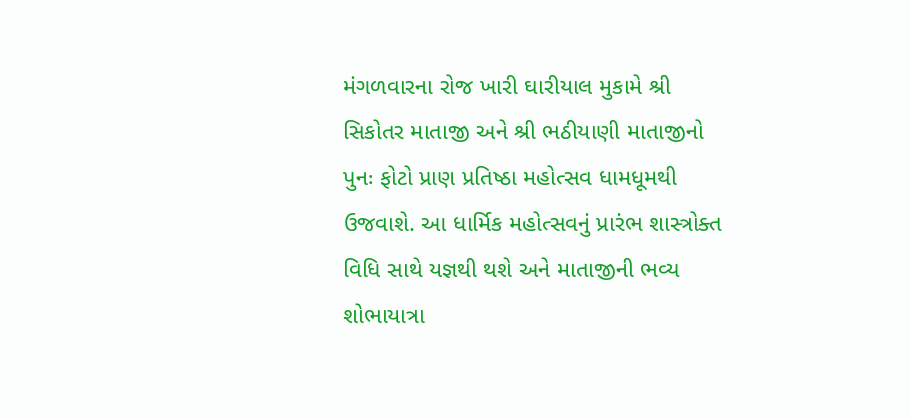મંગળવારના રોજ ખારી ઘારીયાલ મુકામે શ્રી સિકોતર માતાજી અને શ્રી ભઠીયાણી માતાજીનો પુનઃ ફોટો પ્રાણ પ્રતિષ્ઠા મહોત્સવ ધામધૂમથી ઉજવાશે. આ ધાર્મિક મહોત્સવનું પ્રારંભ શાસ્ત્રોક્ત વિધિ સાથે યજ્ઞથી થશે અને માતાજીની ભવ્ય શોભાયાત્રા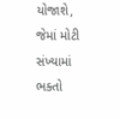યોજાશે, જેમાં મોટી સંખ્યામાં ભક્તો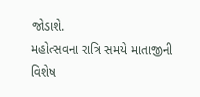જોડાશે.
મહોત્સવના રાત્રિ સમયે માતાજીની વિશેષ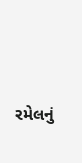રમેલનું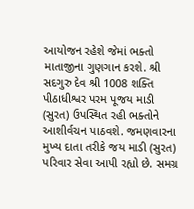આયોજન રહેશે જેમાં ભક્તો માતાજીના ગુણગાન કરશે. શ્રી સદગુરુ દેવ શ્રી 1008 શક્તિ પીઠાધીશ્વર પરમ પૂજય માડી (સુરત) ઉપસ્થિત રહી ભક્તોને આશીર્વચન પાઠવશે. જમણવારના મુખ્ય દાતા તરીકે જય માડી (સુરત) પરિવાર સેવા આપી રહ્યો છે. સમગ્ર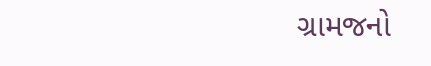ગ્રામજનો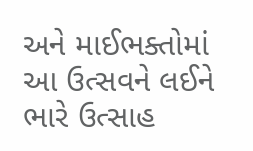અને માઈભક્તોમાં આ ઉત્સવને લઈને ભારે ઉત્સાહ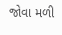જોવા મળી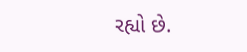રહ્યો છે.